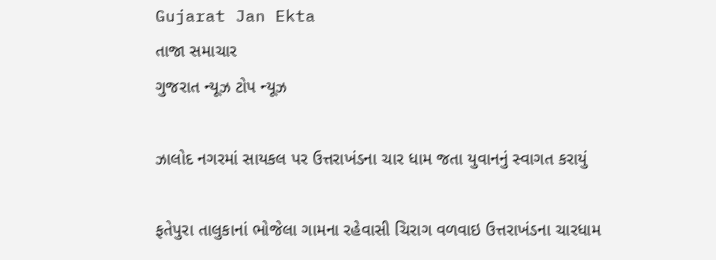Gujarat Jan Ekta
તાજા સમાચાર
ગુજરાત ન્યૂઝ ટોપ ન્યૂઝ

ઝાલોદ નગરમાં સાયકલ પર ઉત્તરાખંડના ચાર ધામ જતા યુવાનનું સ્વાગત કરાયું

ફતેપુરા તાલુકાનાં ભોજેલા ગામના રહેવાસી ચિરાગ વળવાઇ ઉત્તરાખંડના ચારધામ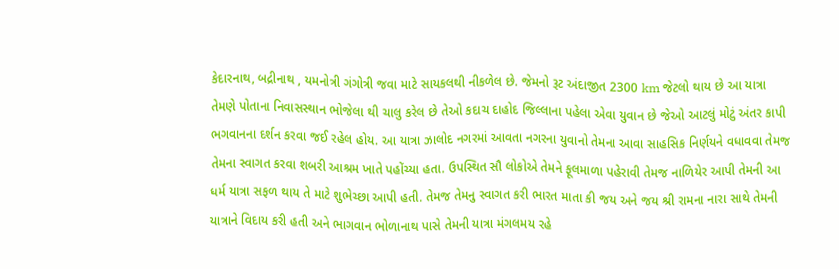કેદારનાથ, બદ્રીનાથ , યમનોત્રી ગંગોત્રી જવા માટે સાયકલથી નીકળેલ છે. જેમનો રૂટ અંદાજીત 2300 km જેટલો થાય છે આ યાત્રા તેમણે પોતાના નિવાસસ્થાન ભોજેલા થી ચાલુ કરેલ છે તેઓ કદાચ દાહોદ જિલ્લાના પહેલા એવા યુવાન છે જેઓ આટલું મોટું અંતર કાપી ભગવાનના દર્શન કરવા જઈ રહેલ હોય. આ યાત્રા ઝાલોદ નગરમાં આવતા નગરના યુવાનો તેમના આવા સાહસિક નિર્ણયને વધાવવા તેમજ તેમના સ્વાગત કરવા શબરી આશ્રમ ખાતે પહોંચ્યા હતા. ઉપસ્થિત સૌ લોકોએ તેમને ફૂલમાળા પહેરાવી તેમજ નાળિયેર આપી તેમની આ ધર્મ યાત્રા સફળ થાય તે માટે શુભેચ્છા આપી હતી. તેમજ તેમનુ સ્વાગત કરી ભારત માતા કી જય અને જય શ્રી રામના નારા સાથે તેમની યાત્રાને વિદાય કરી હતી અને ભાગવાન ભોળાનાથ પાસે તેમની યાત્રા મંગલમય રહે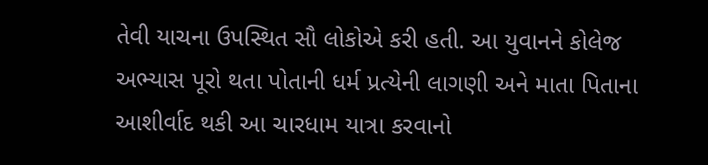તેવી યાચના ઉપસ્થિત સૌ લોકોએ કરી હતી. આ યુવાનને કોલેજ અભ્યાસ પૂરો થતા પોતાની ધર્મ પ્રત્યેની લાગણી અને માતા પિતાના આશીર્વાદ થકી આ ચારધામ યાત્રા કરવાનો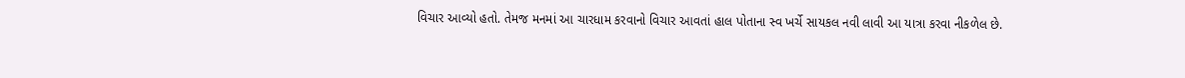વિચાર આવ્યો હતો. તેમજ મનમાં આ ચારધામ કરવાનો વિચાર આવતાં હાલ પોતાના સ્વ ખર્ચે સાયકલ નવી લાવી આ યાત્રા કરવા નીકળેલ છે.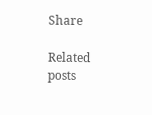Share

Related posts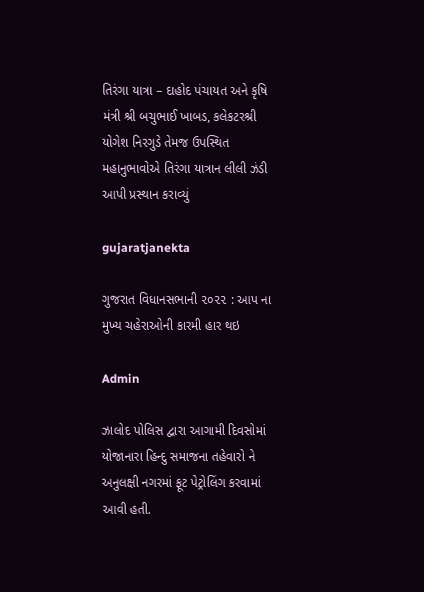તિરંગા યાત્રા – દાહોદ પંચાયત અને કૃષિ મંત્રી શ્રી બચુભાઈ ખાબડ, કલેકટરશ્રી યોગેશ નિરગુડે તેમજ ઉપસ્થિત મહાનુભાવોએ તિરંગા યાત્રાન લીલી ઝંડી આપી પ્રસ્થાન કરાવ્યું

gujaratjanekta

ગુજરાત વિધાનસભાની ૨૦૨૨ : આપ ના મુખ્ય ચહેરાઓની કારમી હાર થઇ

Admin

ઝાલોદ પોલિસ દ્વારા આગામી દિવસોમાં યોજાનારા હિન્દુ સમાજના તહેવારો ને અનુલક્ષી નગરમાં ફૂટ પેટ્રોલિંગ કરવામાં આવી હતી.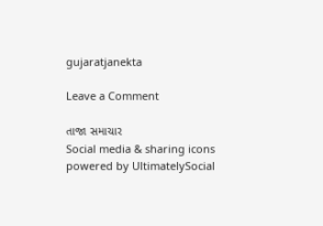gujaratjanekta

Leave a Comment

તાજા સમાચાર
Social media & sharing icons powered by UltimatelySocial